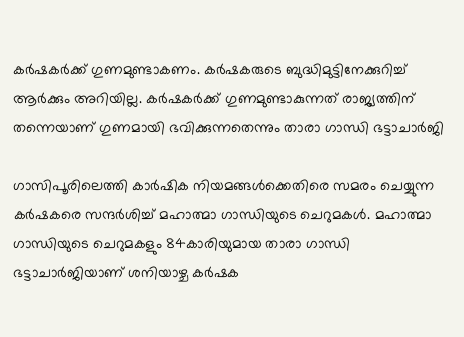കര്‍ഷകര്‍ക്ക് ഗുണമുണ്ടാകണം. കര്‍ഷകരുടെ ബുദ്ധിമുട്ടിനേക്കുറിച്ച് ആര്‍ക്കും അറിയില്ല. കര്‍ഷകര്‍ക്ക് ഗുണമുണ്ടാകുന്നത് രാജ്യത്തിന് തന്നെയാണ് ഗുണമായി ഭവിക്കുന്നതെന്നും താരാ ഗാന്ധി ഭട്ടാചാര്‍ജി

ഗാസിപൂരിലെത്തി കാര്‍ഷിക നിയമങ്ങള്‍ക്കെതിരെ സമരം ചെയ്യുന്ന കര്‍ഷകരെ സന്ദര്‍ശിച്ച് മഹാത്മാ ഗാന്ധിയുടെ ചെറുമകള്‍. മഹാത്മാ ഗാന്ധിയുടെ ചെറുമകളും 84കാരിയുമായ താരാ ഗാന്ധി ഭട്ടാചാര്‍ജിയാണ് ശനിയാഴ്ച കര്‍ഷക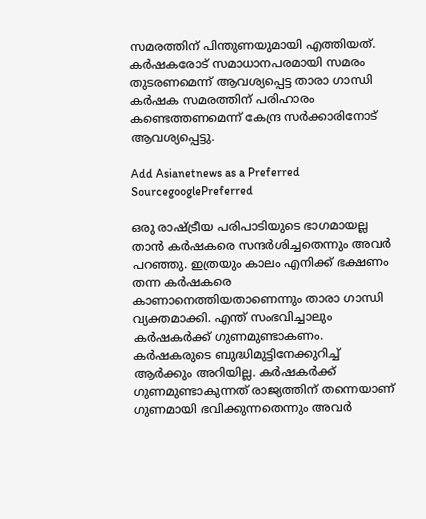സമരത്തിന് പിന്തുണയുമായി എത്തിയത്. കര്‍ഷകരോട് സമാധാനപരമായി സമരം തുടരണമെന്ന് ആവശ്യപ്പെട്ട താരാ ഗാന്ധി കര്‍ഷക സമരത്തിന് പരിഹാരം കണ്ടെത്തണമെന്ന് കേന്ദ്ര സര്‍ക്കാരിനോട് ആവശ്യപ്പെട്ടു.

Add Asianetnews as a Preferred SourcegooglePreferred

ഒരു രാഷ്ട്രീയ പരിപാടിയുടെ ഭാഗമായല്ല താന്‍ കര്‍ഷകരെ സന്ദര്‍ശിച്ചതെന്നും അവര്‍ പറഞ്ഞു. ഇത്രയും കാലം എനിക്ക് ഭക്ഷണം തന്ന കര്‍ഷകരെ കാണാനെത്തിയതാണെന്നും താരാ ഗാന്ധി വ്യക്തമാക്കി. എന്ത് സംഭവിച്ചാലും കര്‍ഷകര്‍ക്ക് ഗുണമുണ്ടാകണം. കര്‍ഷകരുടെ ബുദ്ധിമുട്ടിനേക്കുറിച്ച് ആര്‍ക്കും അറിയില്ല. കര്‍ഷകര്‍ക്ക് ഗുണമുണ്ടാകുന്നത് രാജ്യത്തിന് തന്നെയാണ് ഗുണമായി ഭവിക്കുന്നതെന്നും അവര്‍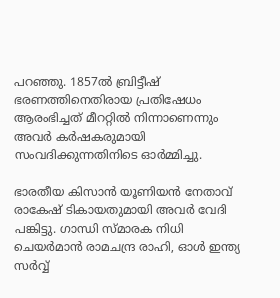പറഞ്ഞു. 1857ല്‍ ബ്രിട്ടീഷ് ഭരണത്തിനെതിരായ പ്രതിഷേധം ആരംഭിച്ചത് മീററ്റില്‍ നിന്നാണെന്നും അവര്‍ കര്‍ഷകരുമായി സംവദിക്കുന്നതിനിടെ ഓര്‍മ്മിച്ചു.

ഭാരതീയ കിസാന്‍ യൂണിയന്‍ നേതാവ് രാകേഷ് ടികായതുമായി അവര്‍ വേദി പങ്കിട്ടു. ഗാന്ധി സ്മാരക നിധി ചെയര്‍മാന്‍ രാമചന്ദ്ര രാഹി, ഓള്‍ ഇന്ത്യ സര്‍വ്വ്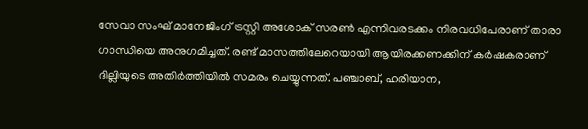സേവാ സംഘ് മാനേജിംഗ് ട്രസ്റ്റി അശോക് സരണ്‍ എന്നിവരടക്കം നിരവധിപേരാണ് താരാ ഗാന്ധിയെ അനുഗമിച്ചത്. രണ്ട് മാസത്തിലേറെയായി ആയിരക്കണക്കിന് കര്‍ഷകരാണ് ദില്ലിയുടെ അതിര്‍ത്തിയില്‍ സമരം ചെയ്യുന്നത്. പഞ്ചാബ്, ഹരിയാന,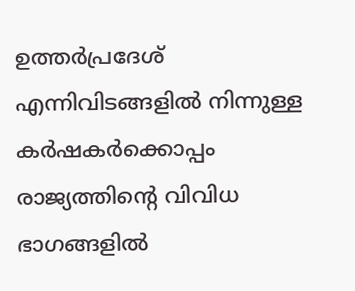ഉത്തര്‍പ്രദേശ് എന്നിവിടങ്ങളില്‍ നിന്നുള്ള കര്‍ഷകര്‍ക്കൊപ്പം രാജ്യത്തിന്‍റെ വിവിധ ഭാഗങ്ങളില്‍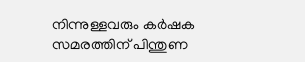നിന്നുള്ളവരും കര്‍ഷക സമരത്തിന് പിന്തുണ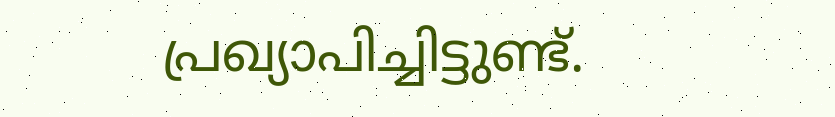പ്രഖ്യാപിച്ചിട്ടുണ്ട്.